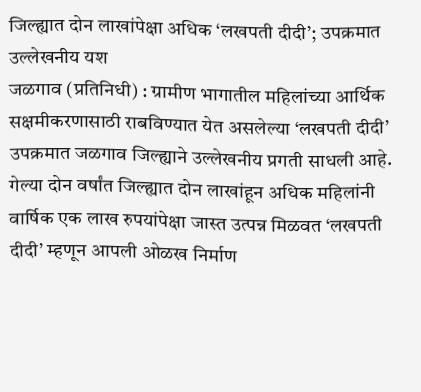जिल्ह्यात दोन लाखांपेक्षा अधिक ‘लखपती दीदी’; उपक्रमात उल्लेखनीय यश
जळगाव (प्रतिनिधी) : ग्रामीण भागातील महिलांच्या आर्थिक सक्षमीकरणासाठी राबविण्यात येत असलेल्या ‘लखपती दीदी’ उपक्रमात जळगाव जिल्ह्याने उल्लेखनीय प्रगती साधली आहे. गेल्या दोन वर्षांत जिल्ह्यात दोन लाखांहून अधिक महिलांनी वार्षिक एक लाख रुपयांपेक्षा जास्त उत्पन्न मिळवत ‘लखपती दीदी’ म्हणून आपली ओळख निर्माण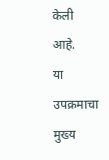केली आहे.
या उपक्रमाचा मुख्य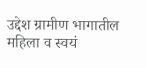उद्देश ग्रामीण भागातील महिला व स्वयं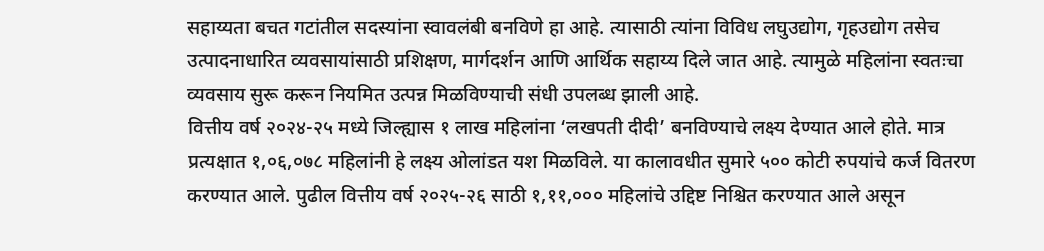सहाय्यता बचत गटांतील सदस्यांना स्वावलंबी बनविणे हा आहे. त्यासाठी त्यांना विविध लघुउद्योग, गृहउद्योग तसेच उत्पादनाधारित व्यवसायांसाठी प्रशिक्षण, मार्गदर्शन आणि आर्थिक सहाय्य दिले जात आहे. त्यामुळे महिलांना स्वतःचा व्यवसाय सुरू करून नियमित उत्पन्न मिळविण्याची संधी उपलब्ध झाली आहे.
वित्तीय वर्ष २०२४-२५ मध्ये जिल्ह्यास १ लाख महिलांना ‘लखपती दीदी’ बनविण्याचे लक्ष्य देण्यात आले होते. मात्र प्रत्यक्षात १,०६,०७८ महिलांनी हे लक्ष्य ओलांडत यश मिळविले. या कालावधीत सुमारे ५०० कोटी रुपयांचे कर्ज वितरण करण्यात आले. पुढील वित्तीय वर्ष २०२५-२६ साठी १,११,००० महिलांचे उद्दिष्ट निश्चित करण्यात आले असून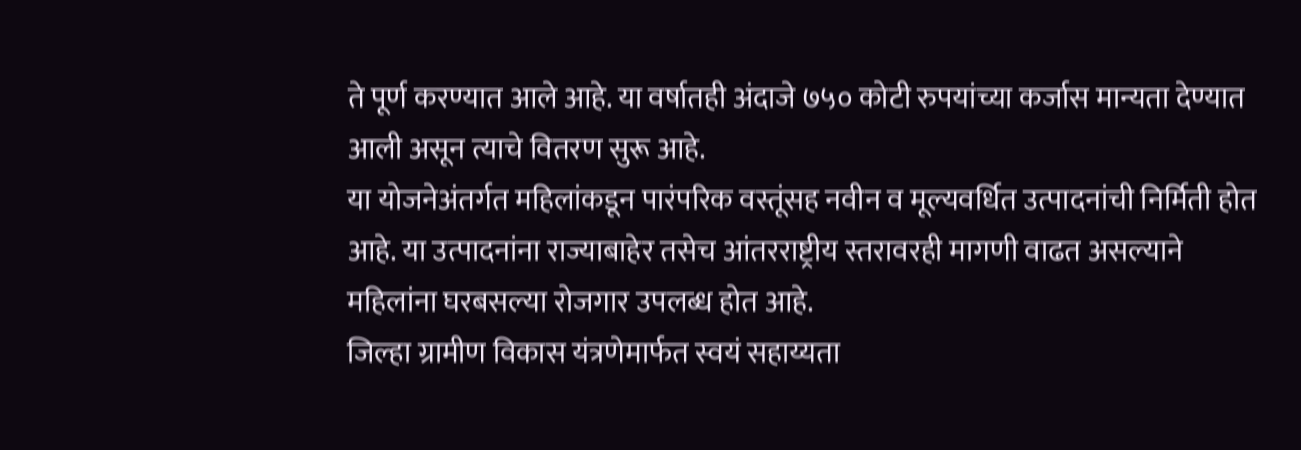ते पूर्ण करण्यात आले आहे. या वर्षातही अंदाजे ७५० कोटी रुपयांच्या कर्जास मान्यता देण्यात आली असून त्याचे वितरण सुरू आहे.
या योजनेअंतर्गत महिलांकडून पारंपरिक वस्तूंसह नवीन व मूल्यवर्धित उत्पादनांची निर्मिती होत आहे. या उत्पादनांना राज्याबाहेर तसेच आंतरराष्ट्रीय स्तरावरही मागणी वाढत असल्याने महिलांना घरबसल्या रोजगार उपलब्ध होत आहे.
जिल्हा ग्रामीण विकास यंत्रणेमार्फत स्वयं सहाय्यता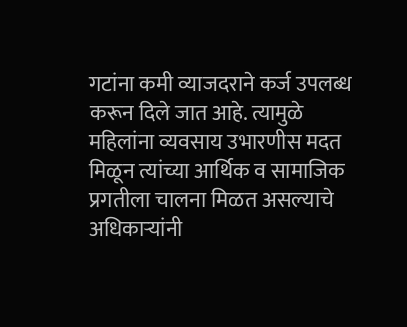गटांना कमी व्याजदराने कर्ज उपलब्ध करून दिले जात आहे. त्यामुळे महिलांना व्यवसाय उभारणीस मदत मिळून त्यांच्या आर्थिक व सामाजिक प्रगतीला चालना मिळत असल्याचे अधिकाऱ्यांनी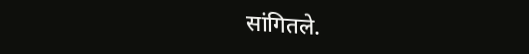सांगितले.